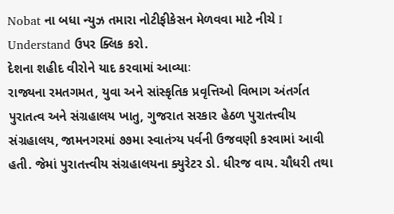Nobat ના બધા ન્યુઝ તમારા નોટીફીકેસન મેળવવા માટે નીચે I Understand ઉપર ક્લિક કરો.
દેશના શહીદ વીરોને યાદ કરવામાં આવ્યાઃ
રાજ્યના રમતગમત, યુવા અને સાંસ્કૃતિક પ્રવૃત્તિઓ વિભાગ અંતર્ગત પુરાતત્વ અને સંગ્રહાલય ખાતુ, ગુજરાત સરકાર હેઠળ પુરાતત્ત્વીય સંગ્રહાલય, જામનગરમાં ૭૭મા સ્વાતંત્ર્ય પર્વની ઉજવણી કરવામાં આવી હતી. જેમાં પુરાતત્ત્વીય સંગ્રહાલયના ક્યુરેટર ડો. ધીરજ વાય. ચૌધરી તથા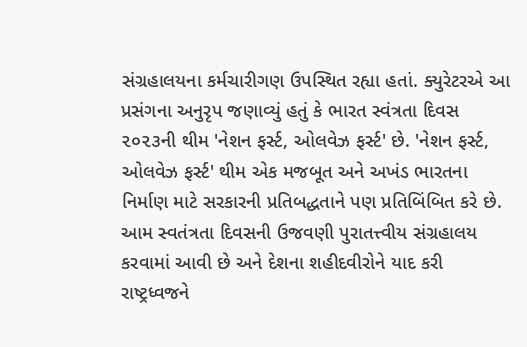સંગ્રહાલયના કર્મચારીગણ ઉપસ્થિત રહ્યા હતાં. ક્યુરેટરએ આ પ્રસંગના અનુરૃપ જણાવ્યું હતું કે ભારત સ્વંત્રતા દિવસ ૨૦૨૩ની થીમ 'નેશન ફર્સ્ટ, ઓલવેઝ ફર્સ્ટ' છે. 'નેશન ફર્સ્ટ, ઓલવેઝ ફર્સ્ટ' થીમ એક મજબૂત અને અખંડ ભારતના નિર્માણ માટે સરકારની પ્રતિબદ્ધતાને પણ પ્રતિબિંબિત કરે છે. આમ સ્વતંત્રતા દિવસની ઉજવણી પુરાતત્ત્વીય સંગ્રહાલય કરવામાં આવી છે અને દેશના શહીદવીરોને યાદ કરી રાષ્ટ્રધ્વજને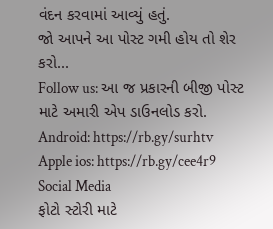વંદન કરવામાં આવ્યું હતું.
જો આપને આ પોસ્ટ ગમી હોય તો શેર કરો...
Follow us: આ જ પ્રકારની બીજી પોસ્ટ માટે અમારી એપ ડાઉનલોડ કરો.
Android: https://rb.gy/surhtv
Apple ios: https://rb.gy/cee4r9
Social Media
ફોટો સ્ટોરી માટે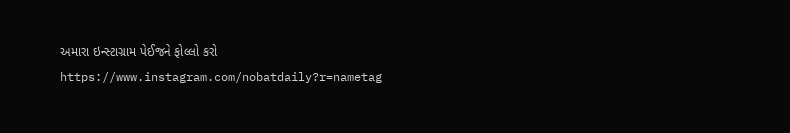અમારા ઇન્સ્ટાગ્રામ પેઈજને ફોલ્લો કરો
https://www.instagram.com/nobatdaily?r=nametag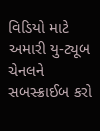વિડિયો માટે અમારી યુ-ટ્યૂબ ચેનલને સબસ્ક્રાઈબ કરો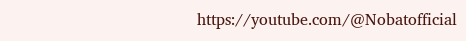https://youtube.com/@Nobatofficial